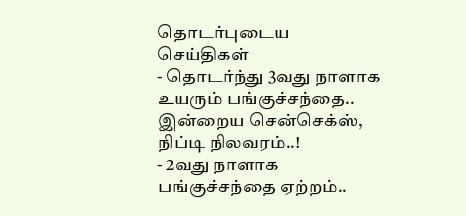தொடர்புடைய செய்திகள்
- தொடர்ந்து 3வது நாளாக உயரும் பங்குச்சந்தை.. இன்றைய சென்செக்ஸ், நிப்டி நிலவரம்..!
- 2வது நாளாக பங்குச்சந்தை ஏற்றம்..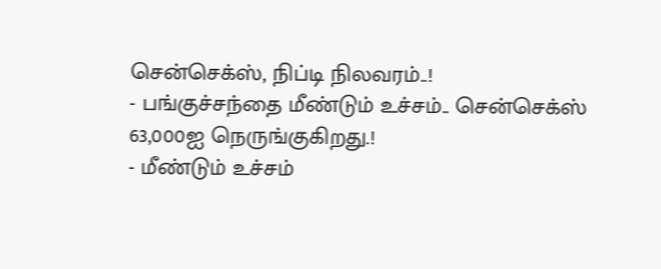சென்செக்ஸ், நிப்டி நிலவரம்..!
- பங்குச்சந்தை மீண்டும் உச்சம்.. சென்செக்ஸ் 63,000ஐ நெருங்குகிறது.!
- மீண்டும் உச்சம்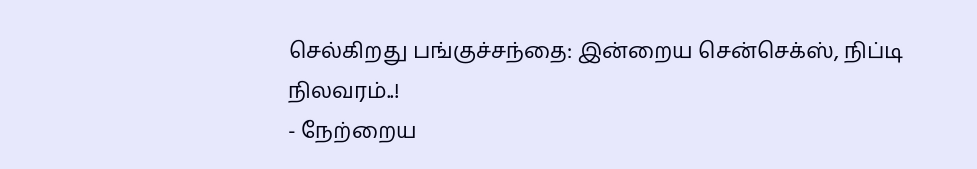செல்கிறது பங்குச்சந்தை: இன்றைய சென்செக்ஸ், நிப்டி நிலவரம்..!
- நேற்றைய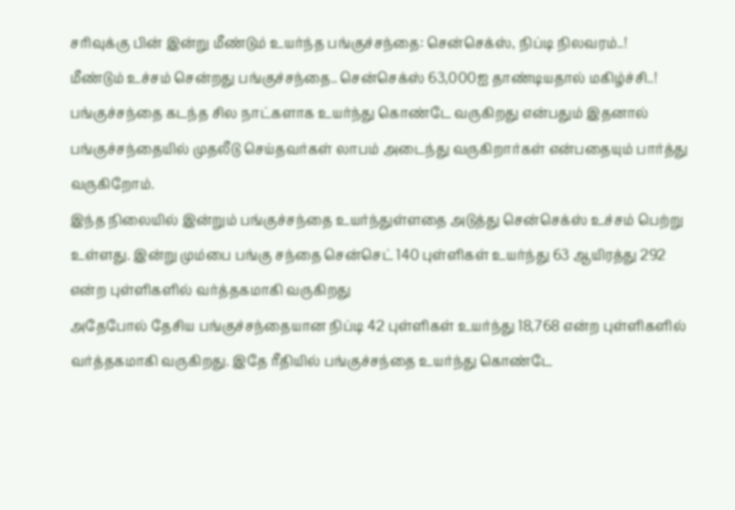சரிவுக்கு பின் இன்று மீண்டும் உயர்ந்த பங்குச்சந்தை: சென்செக்ஸ், நிப்டி நிலவரம்..!
மீண்டும் உச்சம் சென்றது பங்குச்சந்தை.. சென்செக்ஸ் 63,000ஐ தாண்டியதால் மகிழ்ச்சி..!
பங்குச்சந்தை கடந்த சில நாட்களாக உயர்ந்து கொண்டே வருகிறது என்பதும் இதனால் பங்குச்சந்தையில் முதலீடு செய்தவர்கள் லாபம் அடைந்து வருகிறார்கள் என்பதையும் பார்த்து வருகிறோம்.
இந்த நிலையில் இன்றும் பங்குச்சந்தை உயர்ந்துள்ளதை அடுத்து சென்செக்ஸ் உச்சம் பெற்று உள்ளது. இன்று மும்பை பங்கு சந்தை சென்செட் 140 புள்ளிகள் உயர்ந்து 63 ஆயிரத்து 292 என்ற புள்ளிகளில் வர்த்தகமாகி வருகிறது
அதேபோல் தேசிய பங்குச்சந்தையான நிப்டி 42 புள்ளிகள் உயர்ந்து 18,768 என்ற புள்ளிகளில் வர்த்தகமாகி வருகிறது. இதே ரீதியில் பங்குச்சந்தை உயர்ந்து கொண்டே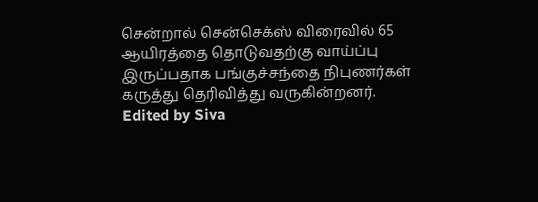சென்றால் சென்செக்ஸ் விரைவில் 65 ஆயிரத்தை தொடுவதற்கு வாய்ப்பு இருப்பதாக பங்குச்சந்தை நிபுணர்கள் கருத்து தெரிவித்து வருகின்றனர்.
Edited by Siva